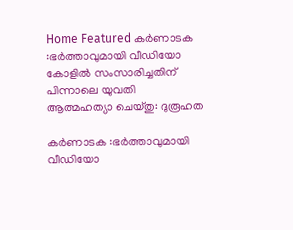Home Featured കർണാടക :ഭര്‍ത്താവുമായി വീഡിയോ കോളില്‍ സംസാരിച്ചതിന് പിന്നാലെ യുവതി ആത്മഹത്യാ ചെയ്തു: ദുരൂഹത

കർണാടക :ഭര്‍ത്താവുമായി വീഡിയോ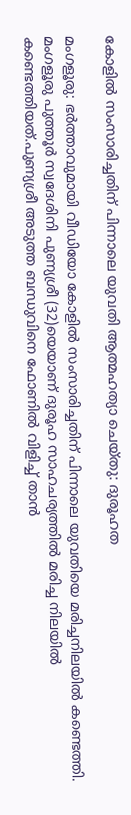കോളില്‍ സംസാരിച്ചതിന് പിന്നാലെ യുവതി ആത്മഹത്യാ ചെയ്തു: ദുരൂഹത

മംഗളൂരു: ഭര്‍ത്താവുമായി വീഡിയോ കോളില്‍ സംസാരിച്ചതിന് പിന്നാലെ യുവതിയെ മരിച്ചനിലയില്‍ കണ്ടെത്തി. മംഗളൂരു പുത്തൂര്‍ സ്വദേശിനി പുണ്യശ്രീ (32)യെയാണ് ദുരൂഹ സാഹചര്യത്തില്‍ മരിച്ച നിലയില്‍ കണ്ടെത്തിയത്.പുണ്യശ്രീ അടുത്ത ബന്ധുവിനെ ഫോണില്‍ വിളിച്ച്‌ താന്‍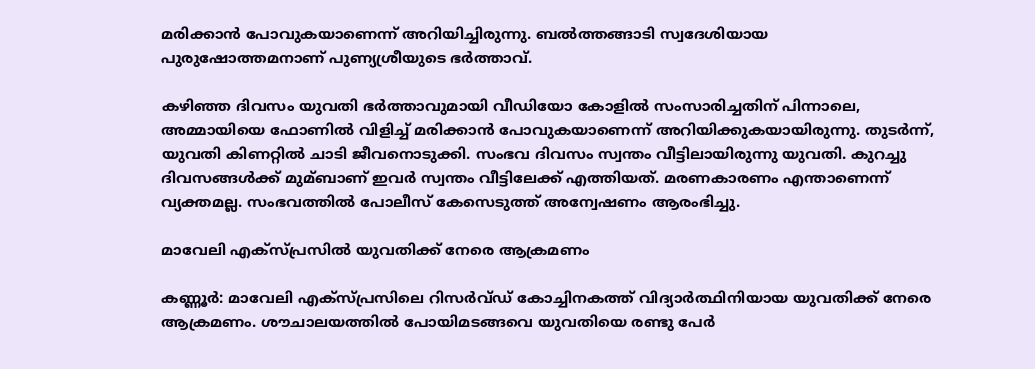മരിക്കാന്‍ പോവുകയാണെന്ന് അറിയിച്ചിരുന്നു. ബല്‍ത്തങ്ങാടി സ്വദേശിയായ പുരുഷോത്തമനാണ് പുണ്യശ്രീയുടെ ഭര്‍ത്താവ്.

കഴിഞ്ഞ ദിവസം യുവതി ഭര്‍ത്താവുമായി വീഡിയോ കോളില്‍ സംസാരിച്ചതിന് പിന്നാലെ, അമ്മായിയെ ഫോണില്‍ വിളിച്ച്‌ മരിക്കാന്‍ പോവുകയാണെന്ന് അറിയിക്കുകയായിരുന്നു. തുടര്‍ന്ന്, യുവതി കിണറ്റില്‍ ചാടി ജീവനൊടുക്കി. സംഭവ ദിവസം സ്വന്തം വീട്ടിലായിരുന്നു യുവതി. കുറച്ചു ദിവസങ്ങള്‍ക്ക് മുമ്ബാണ് ഇവര്‍ സ്വന്തം വീട്ടിലേക്ക് എത്തിയത്. മരണകാരണം എന്താണെന്ന് വ്യക്തമല്ല. സംഭവത്തില്‍ പോലീസ് കേസെടുത്ത് അന്വേഷണം ആരംഭിച്ചു.

മാവേലി എക്സ്‌പ്രസില്‍ യുവതിക്ക് നേരെ ആക്രമണം

കണ്ണൂര്‍: മാവേലി എക്സ്‌പ്രസിലെ റിസര്‍വ്ഡ് കോച്ചിനകത്ത് വിദ്യാര്‍ത്ഥിനിയായ യുവതിക്ക് നേരെ ആക്രമണം. ശൗചാലയത്തില്‍ പോയിമടങ്ങവെ യുവതിയെ രണ്ടു പേര്‍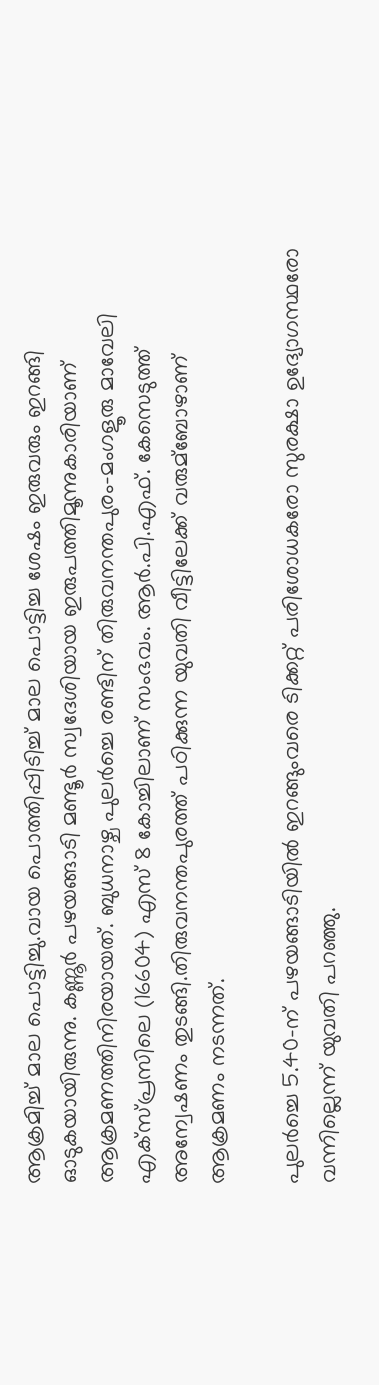ആക്രമിച്ച്‌ മാല പൊട്ടിച്ചു.വായ പൊത്തിപ്പിടിച്ച്‌ മാല പൊട്ടിച്ച ശേഷം ഇരുവരും ഇറങ്ങി ഓടുകയായിരുന്നു. കണ്ണൂര്‍ പഴയങ്ങാടി മണ്ടൂര്‍ സ്വദേശിയായ ഇരുപത്തിമൂന്നുകാരിയാണ് ആക്രമണത്തിനിരയായത്. ബുധനാഴ്ച പുലര്‍ച്ചെ രണ്ടിന് തിരുവനന്തപുരം-മംഗളൂരു മാവേലി എക്സ്‌പ്രസിലെ (16604) എസ് 8 കോച്ചിലാണ് സംഭവം. ആര്‍.പി.എഫ്. കേസെടുത്ത് അന്വേഷണം തുടങ്ങി.തിരുവനന്തപുരത്ത് പഠിക്കുന്ന യുവതി വീട്ടിലേക്ക് വരുമ്ബോഴാണ് ആക്രമണം നടന്നത്.

പുലര്‍ച്ചെ 5.40-ന് പഴയങ്ങാടിയില്‍ ഇറങ്ങുംവരെ ടിക്കറ്റ് പരിശോധകരോ സുരക്ഷാ ഉദ്യോഗസ്ഥരോ വന്നില്ലെന്ന് യുവതി പറഞ്ഞു.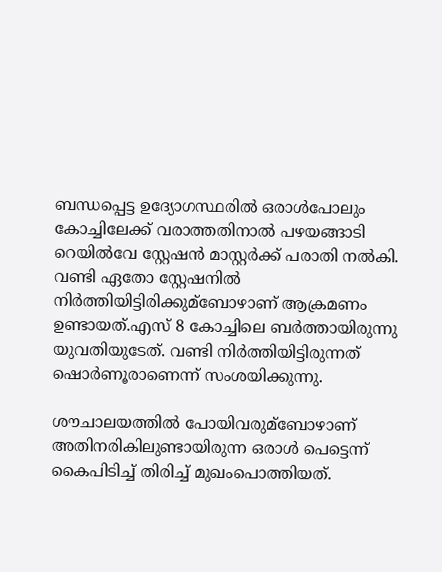ബന്ധപ്പെട്ട ഉദ്യോഗസ്ഥരില്‍ ഒരാള്‍പോലും കോച്ചിലേക്ക് വരാത്തതിനാല്‍ പഴയങ്ങാടി റെയില്‍വേ സ്റ്റേഷന്‍ മാസ്റ്റര്‍ക്ക് പരാതി നല്‍കി. വണ്ടി ഏതോ സ്റ്റേഷനില്‍ നിര്‍ത്തിയിട്ടിരിക്കുമ്ബോഴാണ് ആക്രമണം ഉണ്ടായത്.എസ് 8 കോച്ചിലെ ബര്‍ത്തായിരുന്നു യുവതിയുടേത്. വണ്ടി നിര്‍ത്തിയിട്ടിരുന്നത് ഷൊര്‍ണൂരാണെന്ന് സംശയിക്കുന്നു.

ശൗചാലയത്തില്‍ പോയിവരുമ്ബോഴാണ് അതിനരികിലുണ്ടായിരുന്ന ഒരാള്‍ പെട്ടെന്ന് കൈപിടിച്ച്‌ തിരിച്ച്‌ മുഖംപൊത്തിയത്.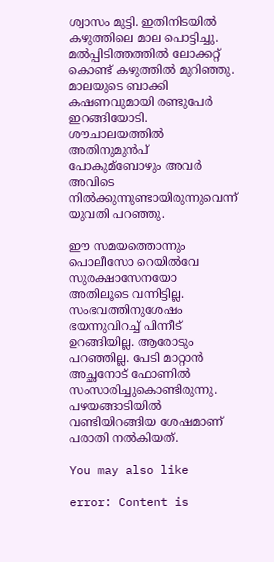ശ്വാസം മുട്ടി. ഇതിനിടയില്‍ കഴുത്തിലെ മാല പൊട്ടിച്ചു. മല്‍പ്പിടിത്തത്തില്‍ ലോക്കറ്റ് കൊണ്ട് കഴുത്തില്‍ മുറിഞ്ഞു. മാലയുടെ ബാക്കി കഷണവുമായി രണ്ടുപേര്‍ ഇറങ്ങിയോടി. ശൗചാലയത്തില്‍ അതിനുമുന്‍പ് പോകുമ്ബോഴും അവര്‍ അവിടെ നില്‍ക്കുന്നുണ്ടായിരുന്നുവെന്ന് യുവതി പറഞ്ഞു.

ഈ സമയത്തൊന്നും പൊലീസോ റെയില്‍വേ സുരക്ഷാസേനയോ അതിലൂടെ വന്നിട്ടില്ല. സംഭവത്തിനുശേഷം ഭയന്നുവിറച്ച്‌ പിന്നീട് ഉറങ്ങിയില്ല. ആരോടും പറഞ്ഞില്ല. പേടി മാറ്റാന്‍ അച്ഛനോട് ഫോണില്‍ സംസാരിച്ചുകൊണ്ടിരുന്നു. പഴയങ്ങാടിയില്‍ വണ്ടിയിറങ്ങിയ ശേഷമാണ് പരാതി നല്‍കിയത്.

You may also like

error: Content is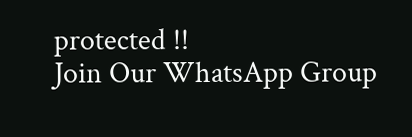protected !!
Join Our WhatsApp Group